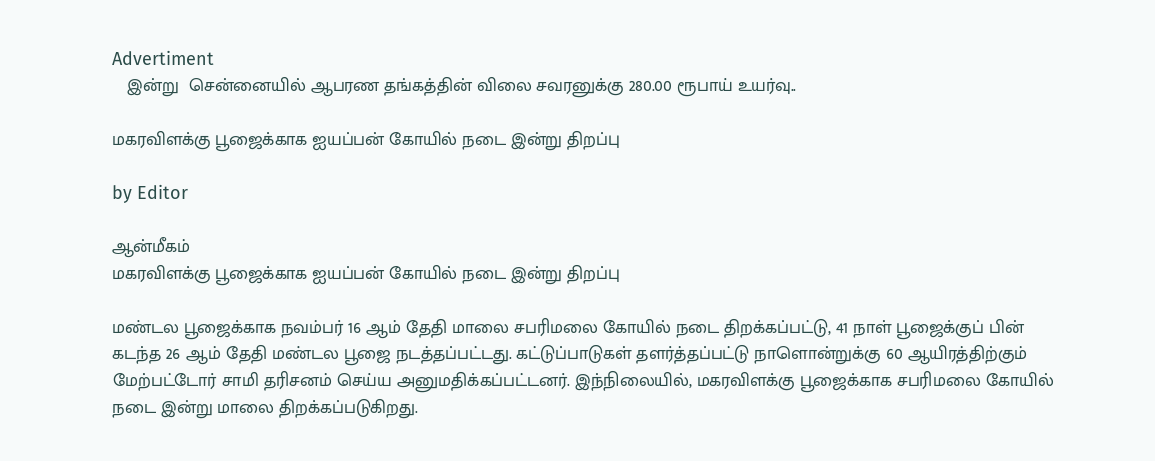Advertiment
   இன்று  சென்னையில் ஆபரண தங்கத்தின் விலை சவரனுக்கு 280.00 ரூபாய் உயர்வு..

மகரவிளக்கு பூஜைக்காக ஐயப்பன் கோயில் நடை இன்று திறப்பு

by Editor

ஆன்மீகம்
மகரவிளக்கு பூஜைக்காக ஐயப்பன் கோயில் நடை இன்று திறப்பு

மண்டல பூஜைக்காக நவம்பர் 16 ஆம் தேதி மாலை சபரிமலை கோயில் நடை திறக்கப்பட்டு, 41 நாள் பூஜைக்குப் பின் கடந்த 26 ஆம் தேதி மண்டல பூஜை நடத்தப்பட்டது. கட்டுப்பாடுகள் தளர்த்தப்பட்டு நாளொன்றுக்கு 60 ஆயிரத்திற்கும் மேற்பட்டோர் சாமி தரிசனம் செய்ய அனுமதிக்கப்பட்டனர். இந்நிலையில், மகரவிளக்கு பூஜைக்காக சபரிமலை கோயில் நடை இன்று மாலை திறக்கப்படுகிறது.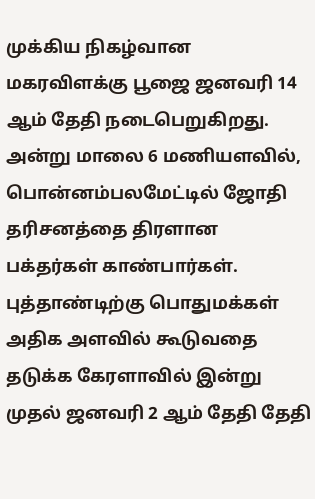முக்கிய நிகழ்வான மகரவிளக்கு பூஜை ஜனவரி 14 ஆம் தேதி நடைபெறுகிறது. அன்று மாலை 6 மணியளவில், பொன்னம்பலமேட்டில் ஜோதி தரிசனத்தை திரளான பக்தர்கள் காண்பார்கள். புத்தாண்டிற்கு பொதுமக்கள் அதிக அளவில் கூடுவதை தடுக்க கேரளாவில் இன்று முதல் ஜனவரி 2 ஆம் தேதி தேதி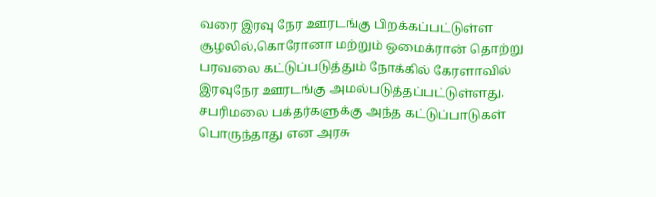வரை இரவு நேர ஊரடங்கு பிறக்கப்பட்டுள்ள சூழலில்,கொரோனா மற்றும் ஒமைக்ரான் தொற்று பரவலை கட்டுப்படுத்தும் நோக்கில் கேரளாவில்  இரவுநேர ஊரடங்கு அமல்படுத்தப்பட்டுள்ளது.  சபரிமலை பக்தர்களுக்கு அந்த கட்டுப்பாடுகள் பொருந்தாது என அரசு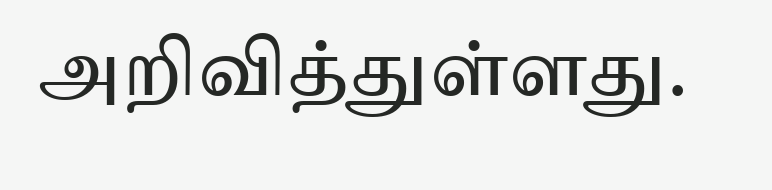அறிவித்துள்ளது.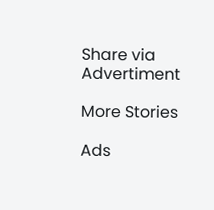Share via
Advertiment

More Stories

Ads